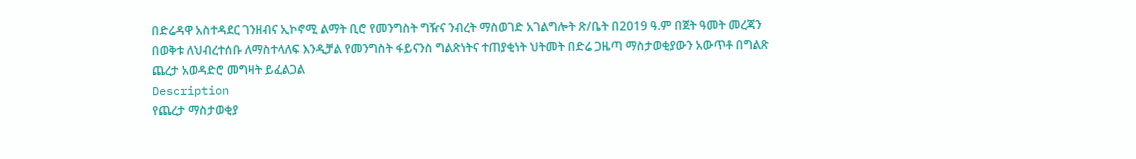በድሬዳዋ አስተዳደር ገንዘብና ኢኮኖሚ ልማት ቢሮ የመንግስት ግዥና ንብረት ማስወገድ አገልግሎት ጽ/ቤት በ2019 ዓ.ም በጀት ዓመት መረጃን በወቅቱ ለህብረተሰቡ ለማስተላለፍ እንዲቻል የመንግስት ፋይናንስ ግልጽነትና ተጠያቂነት ህትመት በድሬ ጋዜጣ ማስታወቂያውን አውጥቶ በግልጽ ጨረታ አወዳድሮ መግዛት ይፈልጋል
Description
የጨረታ ማስታወቂያ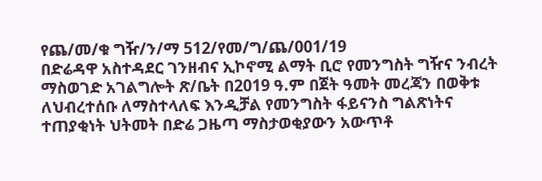የጨ/መ/ቁ ግዥ/ን/ማ 512/የመ/ግ/ጨ/001/19
በድሬዳዋ አስተዳደር ገንዘብና ኢኮኖሚ ልማት ቢሮ የመንግስት ግዥና ንብረት ማስወገድ አገልግሎት ጽ/ቤት በ2019 ዓ.ም በጀት ዓመት መረጃን በወቅቱ ለህብረተሰቡ ለማስተላለፍ እንዲቻል የመንግስት ፋይናንስ ግልጽነትና ተጠያቂነት ህትመት በድሬ ጋዜጣ ማስታወቂያውን አውጥቶ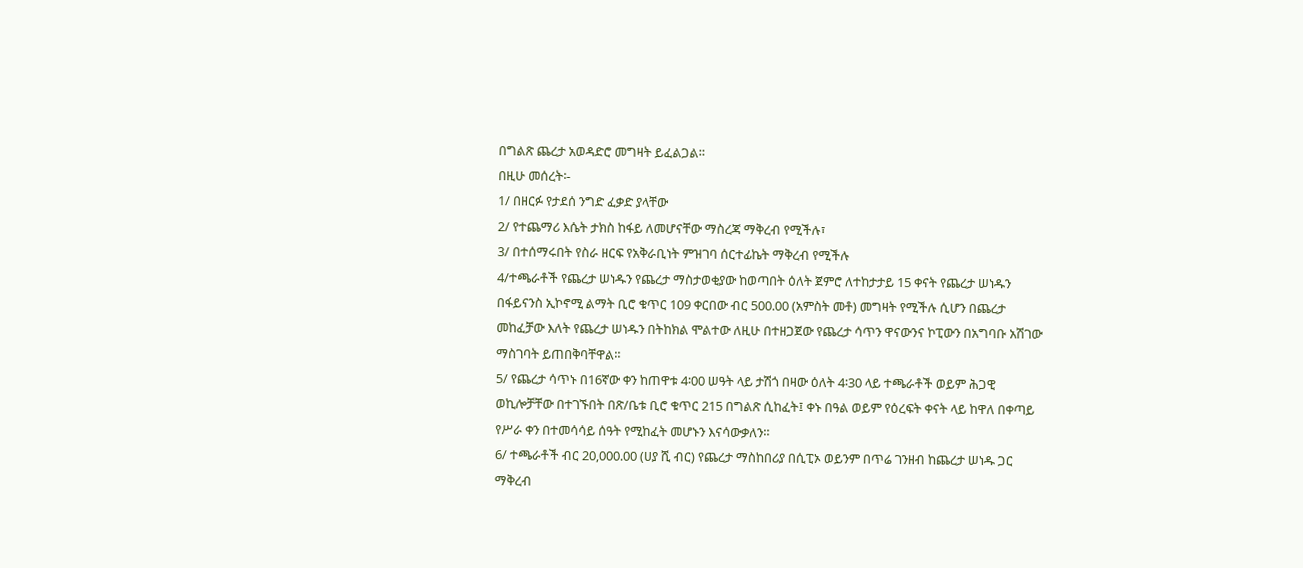በግልጽ ጨረታ አወዳድሮ መግዛት ይፈልጋል።
በዚሁ መሰረት፡-
1/ በዘርፉ የታደሰ ንግድ ፈቃድ ያላቸው
2/ የተጨማሪ እሴት ታክስ ከፋይ ለመሆናቸው ማስረጃ ማቅረብ የሚችሉ፣
3/ በተሰማሩበት የስራ ዘርፍ የአቅራቢነት ምዝገባ ሰርተፊኬት ማቅረብ የሚችሉ
4/ተጫራቶች የጨረታ ሠነዱን የጨረታ ማስታወቂያው ከወጣበት ዕለት ጀምሮ ለተከታታይ 15 ቀናት የጨረታ ሠነዱን በፋይናንስ ኢኮኖሚ ልማት ቢሮ ቁጥር 109 ቀርበው ብር 500.00 (አምስት መቶ) መግዛት የሚችሉ ሲሆን በጨረታ መከፈቻው እለት የጨረታ ሠነዱን በትከክል ሞልተው ለዚሁ በተዘጋጀው የጨረታ ሳጥን ዋናውንና ኮፒውን በአግባቡ አሽገው ማስገባት ይጠበቅባቸዋል።
5/ የጨረታ ሳጥኑ በ16ኛው ቀን ከጠዋቱ 4፡00 ሠዓት ላይ ታሽጎ በዛው ዕለት 4፡30 ላይ ተጫራቶች ወይም ሕጋዊ ወኪሎቻቸው በተገኙበት በጽ/ቤቱ ቢሮ ቁጥር 215 በግልጽ ሲከፈት፤ ቀኑ በዓል ወይም የዕረፍት ቀናት ላይ ከዋለ በቀጣይ የሥራ ቀን በተመሳሳይ ሰዓት የሚከፈት መሆኑን እናሳውቃለን።
6/ ተጫራቶች ብር 20,000.00 (ሀያ ሺ ብር) የጨረታ ማስከበሪያ በሲፒኦ ወይንም በጥሬ ገንዘብ ከጨረታ ሠነዱ ጋር ማቅረብ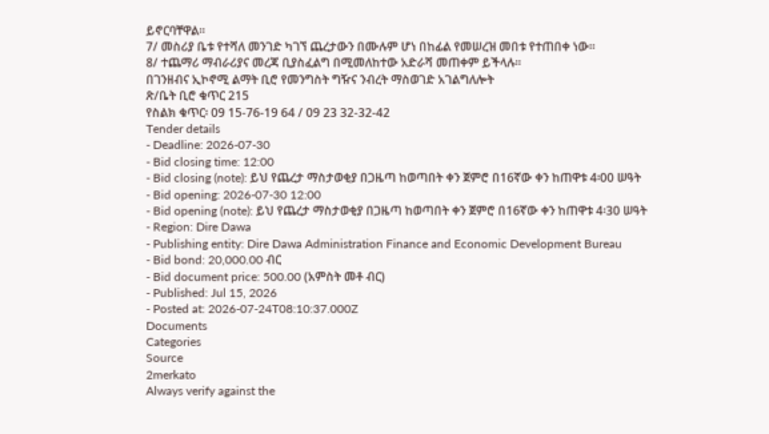ይኖርባቸዋል።
7/ መስሪያ ቤቱ የተሻለ መንገድ ካገኘ ጨረታውን በሙሉም ሆነ በከፊል የመሠረዝ መበቱ የተጠበቀ ነው።
8/ ተጨማሪ ማብራሪያና መረጃ ቢያስፈልግ በሚመለከተው አድራሻ መጠቀም ይችላሉ።
በገንዘብና ኢኮኖሚ ልማት ቢሮ የመንግስት ግዥና ንብረት ማስወገድ አገልግለሎት
ጽ/ቤት ቢሮ ቁጥር 215
የስልክ ቁጥር፡ 09 15-76-19 64 / 09 23 32-32-42
Tender details
- Deadline: 2026-07-30
- Bid closing time: 12:00
- Bid closing (note): ይህ የጨረታ ማስታወቂያ በጋዜጣ ከወጣበት ቀን ጀምሮ በ16ኛው ቀን ከጠዋቱ 4፡00 ሠዓት
- Bid opening: 2026-07-30 12:00
- Bid opening (note): ይህ የጨረታ ማስታወቂያ በጋዜጣ ከወጣበት ቀን ጀምሮ በ16ኛው ቀን ከጠዋቱ 4፡30 ሠዓት
- Region: Dire Dawa
- Publishing entity: Dire Dawa Administration Finance and Economic Development Bureau
- Bid bond: 20,000.00 ብር
- Bid document price: 500.00 (አምስት መቶ ብር)
- Published: Jul 15, 2026
- Posted at: 2026-07-24T08:10:37.000Z
Documents
Categories
Source
2merkato
Always verify against the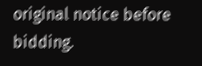original notice before bidding.